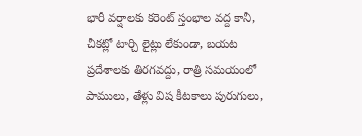భారీ వర్షాలకు కరెంట్ స్తంభాల వద్ద కానీ, చీకట్లో టార్చి లైట్లు లేకుండా, బయట ప్రదేశాలకు తిరగవద్దు, రాత్రి సమయంలో పాములు, తేళ్లు విష కీటకాలు పురుగులు,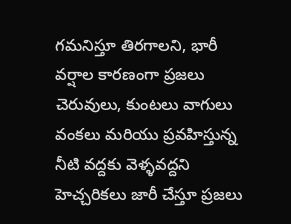గమనిస్తూ తిరగాలని, భారీ వర్షాల కారణంగా ప్రజలు చెరువులు, కుంటలు వాగులు వంకలు మరియు ప్రవహిస్తున్న నీటి వద్దకు వెళ్ళవద్దని హెచ్చరికలు జారీ చేస్తూ ప్రజలు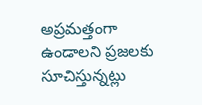అప్రమత్తంగా ఉండాలని ప్రజలకు సూచిస్తున్నట్లు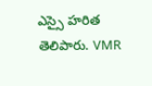ఎస్సై హరిత తెలిపారు. VMR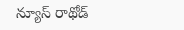న్యూస్ రాథోడ్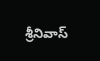శ్రీనివాస్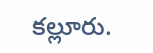కల్లూరు.